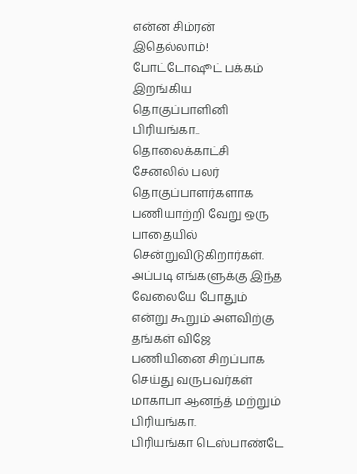என்ன சிம்ரன் இதெல்லாம்! போட்டோஷூட் பக்கம் இறங்கிய தொகுப்பாளினி பிரியங்கா..
தொலைக்காட்சி சேனலில் பலர் தொகுப்பாளர்களாக பணியாற்றி வேறு ஒரு பாதையில் சென்றுவிடுகிறார்கள். அப்படி எங்களுக்கு இந்த வேலையே போதும் என்று கூறும் அளவிற்கு தங்கள் விஜே பணியினை சிறப்பாக செய்து வருபவர்கள் மாகாபா ஆனந்த் மற்றும் பிரியங்கா.
பிரியங்கா டெஸ்பாண்டே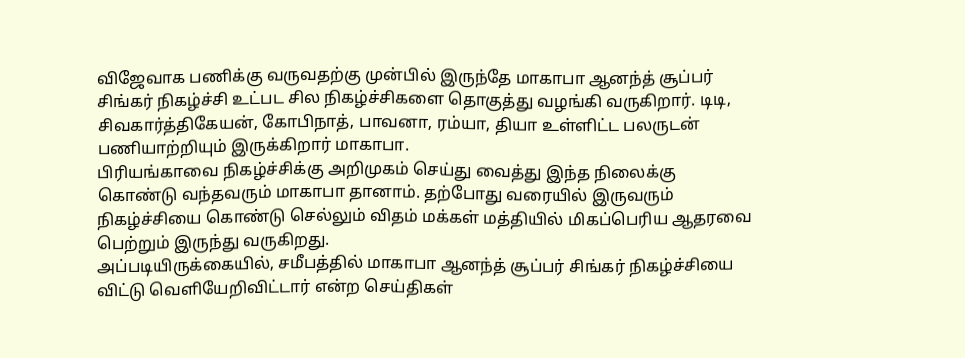விஜேவாக பணிக்கு வருவதற்கு முன்பில் இருந்தே மாகாபா ஆனந்த் சூப்பர் சிங்கர் நிகழ்ச்சி உட்பட சில நிகழ்ச்சிகளை தொகுத்து வழங்கி வருகிறார். டிடி, சிவகார்த்திகேயன், கோபிநாத், பாவனா, ரம்யா, தியா உள்ளிட்ட பலருடன் பணியாற்றியும் இருக்கிறார் மாகாபா.
பிரியங்காவை நிகழ்ச்சிக்கு அறிமுகம் செய்து வைத்து இந்த நிலைக்கு கொண்டு வந்தவரும் மாகாபா தானாம். தற்போது வரையில் இருவரும் நிகழ்ச்சியை கொண்டு செல்லும் விதம் மக்கள் மத்தியில் மிகப்பெரிய ஆதரவை பெற்றும் இருந்து வருகிறது.
அப்படியிருக்கையில், சமீபத்தில் மாகாபா ஆனந்த் சூப்பர் சிங்கர் நிகழ்ச்சியை விட்டு வெளியேறிவிட்டார் என்ற செய்திகள்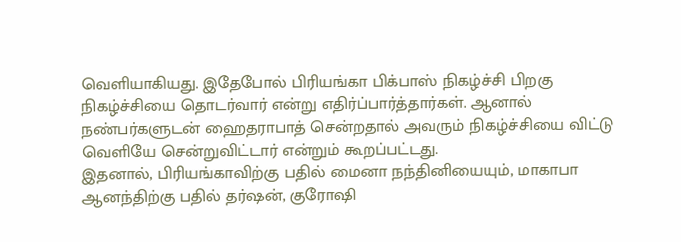வெளியாகியது. இதேபோல் பிரியங்கா பிக்பாஸ் நிகழ்ச்சி பிறகு நிகழ்ச்சியை தொடர்வார் என்று எதிர்ப்பார்த்தார்கள். ஆனால் நண்பர்களுடன் ஹைதராபாத் சென்றதால் அவரும் நிகழ்ச்சியை விட்டு வெளியே சென்றுவிட்டார் என்றும் கூறப்பட்டது.
இதனால், பிரியங்காவிற்கு பதில் மைனா நந்தினியையும், மாகாபா ஆனந்திற்கு பதில் தர்ஷன், குரோஷி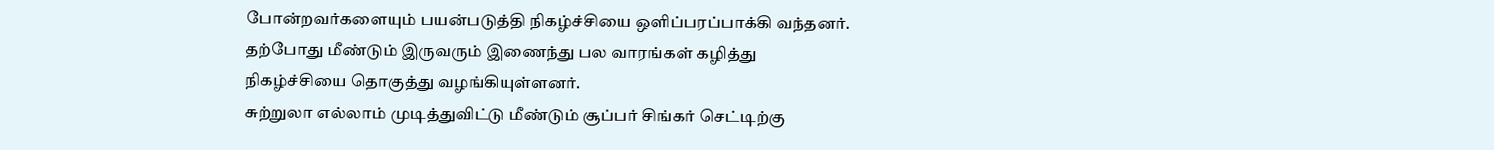போன்றவர்களையும் பயன்படுத்தி நிகழ்ச்சியை ஒளிப்பரப்பாக்கி வந்தனர். தற்போது மீண்டும் இருவரும் இணைந்து பல வாரங்கள் கழித்து நிகழ்ச்சியை தொகுத்து வழங்கியுள்ளனர்.
சுற்றுலா எல்லாம் முடித்துவிட்டு மீண்டும் சூப்பர் சிங்கர் செட்டிற்கு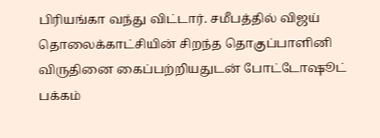பிரியங்கா வந்து விட்டார். சமீபத்தில் விஜய் தொலைக்காட்சியின் சிறந்த தொகுப்பாளினி விருதினை கைப்பற்றியதுடன் போட்டோஷூட் பக்கம்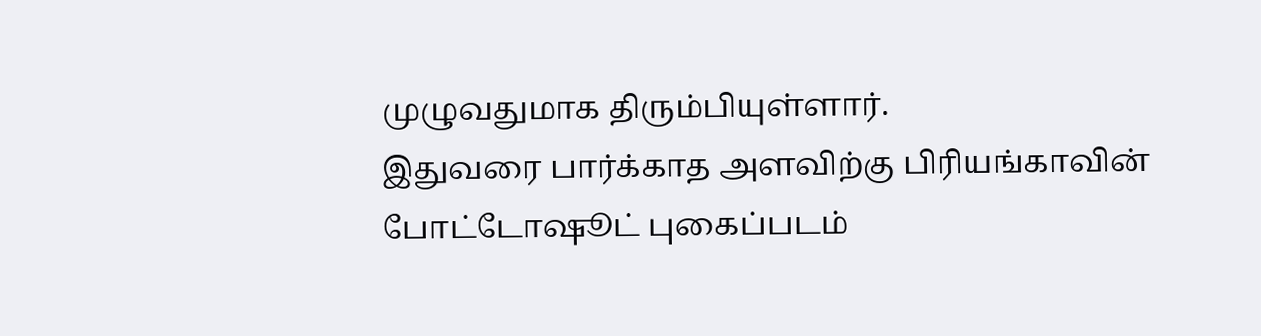முழுவதுமாக திரும்பியுள்ளார்.
இதுவரை பார்க்காத அளவிற்கு பிரியங்காவின் போட்டோஷூட் புகைப்படம்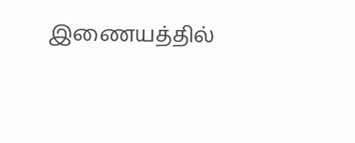இணையத்தில்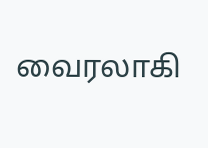வைரலாகி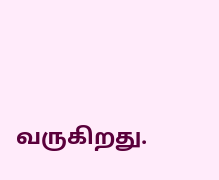வருகிறது.